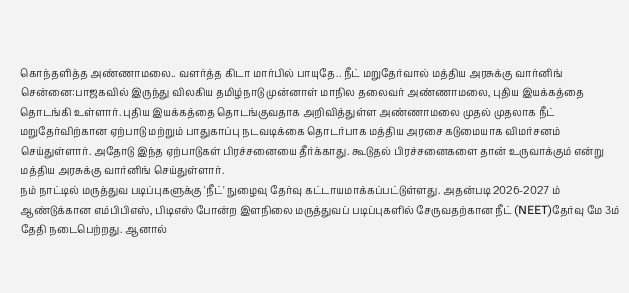கொந்தளித்த அண்ணாமலை.. வளர்த்த கிடா மார்பில் பாயுதே.. நீட் மறுதேர்வால் மத்திய அரசுக்கு வார்னிங்
சென்னை:பாஜகவில் இருந்து விலகிய தமிழ்நாடு முன்னாள் மாநில தலைவர் அண்ணாமலை, புதிய இயக்கத்தை தொடங்கி உள்ளார். புதிய இயக்கத்தை தொடங்குவதாக அறிவித்துள்ள அண்ணாமலை முதல் முதலாக நீட் மறுதேர்விற்கான ஏற்பாடு மற்றும் பாதுகாப்பு நடவடிக்கை தொடர்பாக மத்திய அரசை கடுமையாக விமர்சனம் செய்துள்ளார். அதோடு இந்த ஏற்பாடுகள் பிரச்சனையை தீர்க்காது. கூடுதல் பிரச்சனைகளை தான் உருவாக்கும் என்று மத்திய அரசுக்கு வார்னிங் செய்துள்ளார்.
நம் நாட்டில் மருத்துவ படிப்புகளுக்கு 'நீட்' நுழைவு தேர்வு கட்டாயமாக்கப்பட்டுள்ளது. அதன்படி 2026-2027 ம் ஆண்டுக்கான எம்பிபிஎஸ், பிடிஎஸ் போன்ற இளநிலை மருத்துவப் படிப்புகளில் சேருவதற்கான நீட் (NEET)தேர்வு மே 3ம் தேதி நடைபெற்றது. ஆனால்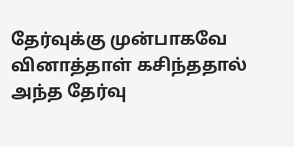தேர்வுக்கு முன்பாகவே வினாத்தாள் கசிந்ததால் அந்த தேர்வு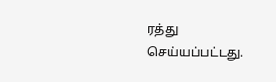ரத்து செய்யப்பட்டது.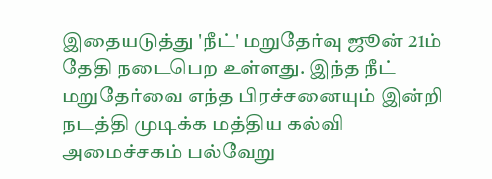இதையடுத்து 'நீட்' மறுதேர்வு ஜூன் 21ம் தேதி நடைபெற உள்ளது. இந்த நீட் மறுதேர்வை எந்த பிரச்சனையும் இன்றி நடத்தி முடிக்க மத்திய கல்வி அமைச்சகம் பல்வேறு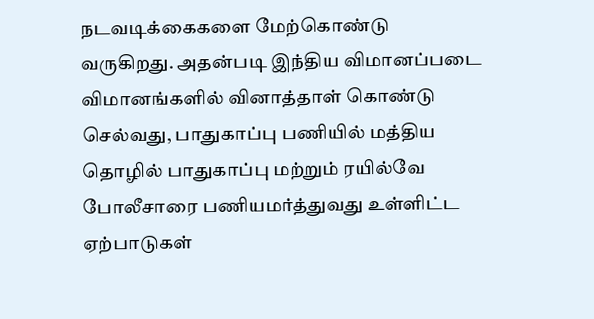நடவடிக்கைகளை மேற்கொண்டு வருகிறது. அதன்படி இந்திய விமானப்படை விமானங்களில் வினாத்தாள் கொண்டு செல்வது, பாதுகாப்பு பணியில் மத்திய தொழில் பாதுகாப்பு மற்றும் ரயில்வே போலீசாரை பணியமர்த்துவது உள்ளிட்ட ஏற்பாடுகள்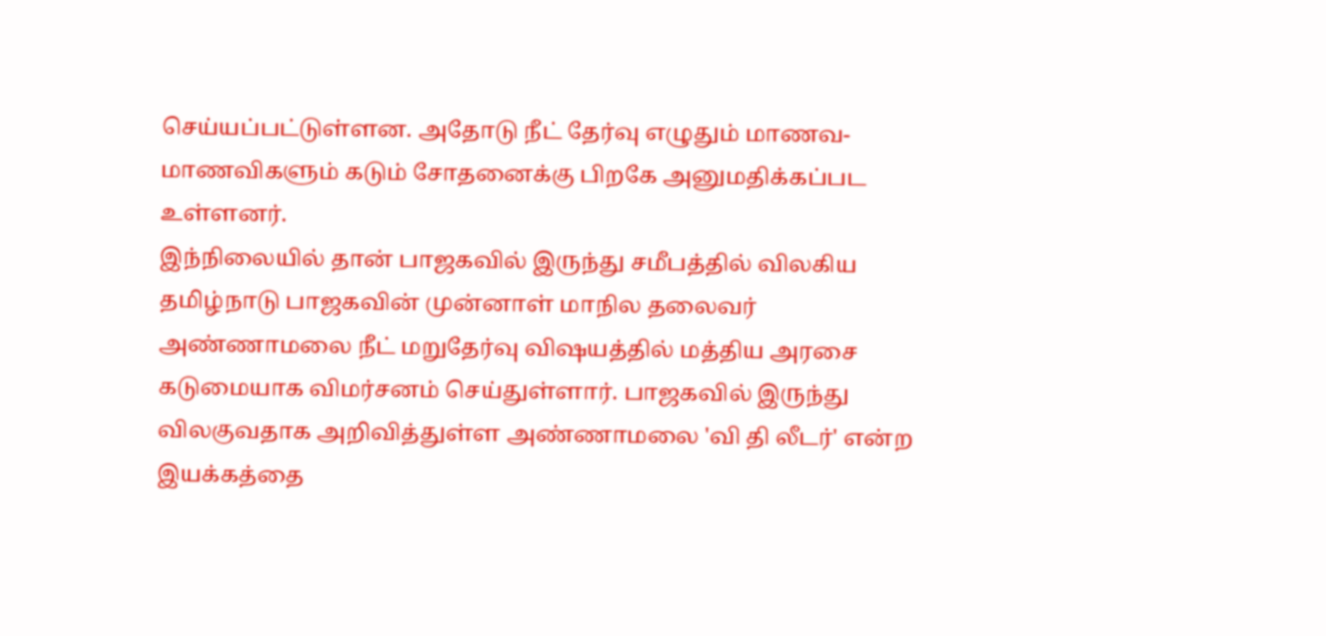செய்யப்பட்டுள்ளன. அதோடு நீட் தேர்வு எழுதும் மாணவ-மாணவிகளும் கடும் சோதனைக்கு பிறகே அனுமதிக்கப்பட உள்ளனர்.
இந்நிலையில் தான் பாஜகவில் இருந்து சமீபத்தில் விலகிய தமிழ்நாடு பாஜகவின் முன்னாள் மாநில தலைவர் அண்ணாமலை நீட் மறுதேர்வு விஷயத்தில் மத்திய அரசை கடுமையாக விமர்சனம் செய்துள்ளார். பாஜகவில் இருந்து விலகுவதாக அறிவித்துள்ள அண்ணாமலை 'வி தி லீடர்' என்ற இயக்கத்தை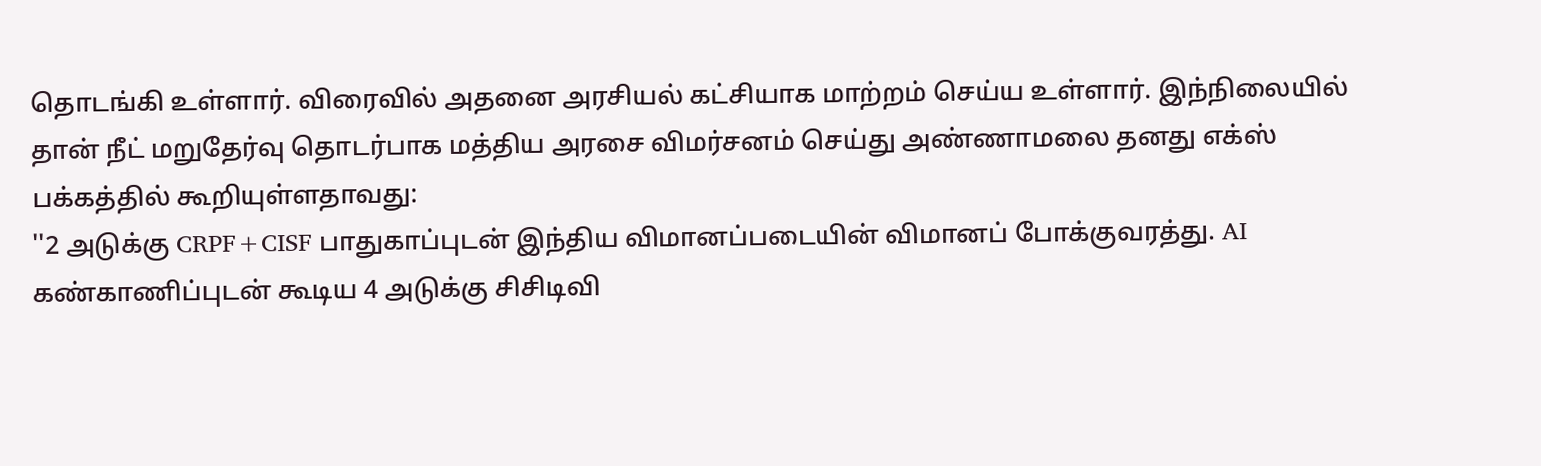தொடங்கி உள்ளார். விரைவில் அதனை அரசியல் கட்சியாக மாற்றம் செய்ய உள்ளார். இந்நிலையில் தான் நீட் மறுதேர்வு தொடர்பாக மத்திய அரசை விமர்சனம் செய்து அண்ணாமலை தனது எக்ஸ் பக்கத்தில் கூறியுள்ளதாவது:
''2 அடுக்கு CRPF+CISF பாதுகாப்புடன் இந்திய விமானப்படையின் விமானப் போக்குவரத்து. AI கண்காணிப்புடன் கூடிய 4 அடுக்கு சிசிடிவி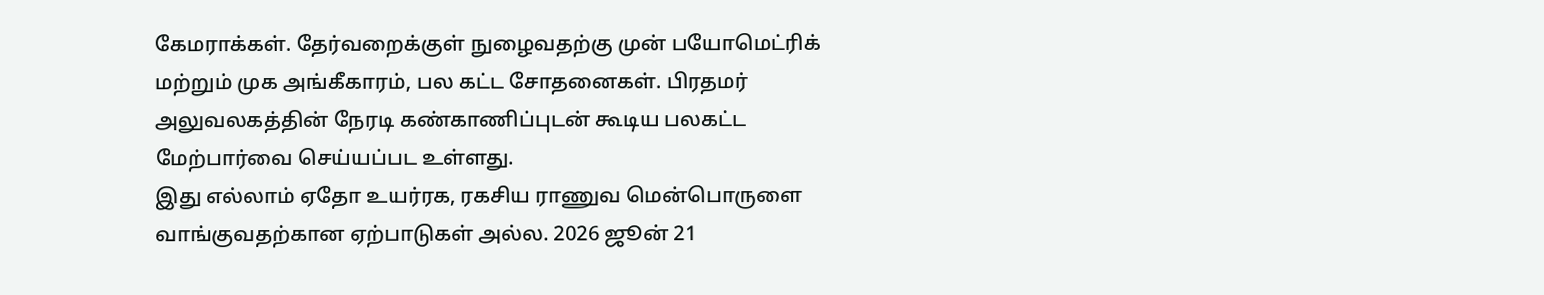கேமராக்கள். தேர்வறைக்குள் நுழைவதற்கு முன் பயோமெட்ரிக் மற்றும் முக அங்கீகாரம், பல கட்ட சோதனைகள். பிரதமர் அலுவலகத்தின் நேரடி கண்காணிப்புடன் கூடிய பலகட்ட மேற்பார்வை செய்யப்பட உள்ளது.
இது எல்லாம் ஏதோ உயர்ரக, ரகசிய ராணுவ மென்பொருளை வாங்குவதற்கான ஏற்பாடுகள் அல்ல. 2026 ஜூன் 21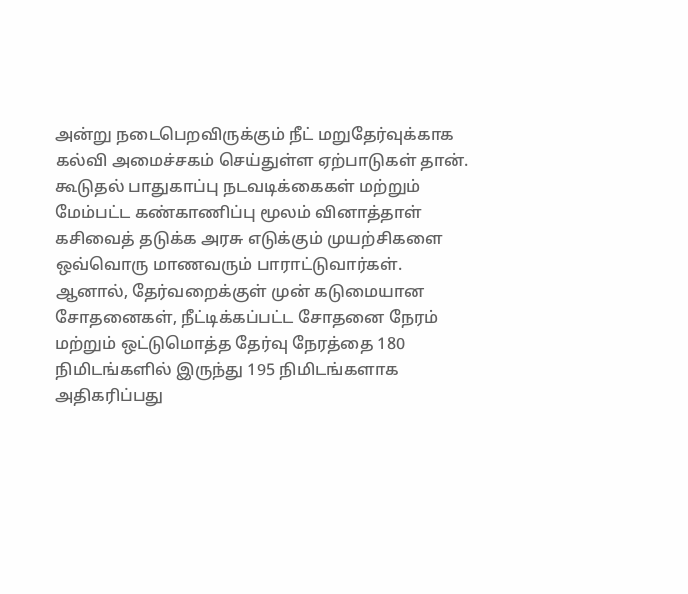அன்று நடைபெறவிருக்கும் நீட் மறுதேர்வுக்காக கல்வி அமைச்சகம் செய்துள்ள ஏற்பாடுகள் தான். கூடுதல் பாதுகாப்பு நடவடிக்கைகள் மற்றும் மேம்பட்ட கண்காணிப்பு மூலம் வினாத்தாள் கசிவைத் தடுக்க அரசு எடுக்கும் முயற்சிகளை ஒவ்வொரு மாணவரும் பாராட்டுவார்கள்.
ஆனால், தேர்வறைக்குள் முன் கடுமையான சோதனைகள், நீட்டிக்கப்பட்ட சோதனை நேரம் மற்றும் ஒட்டுமொத்த தேர்வு நேரத்தை 180 நிமிடங்களில் இருந்து 195 நிமிடங்களாக அதிகரிப்பது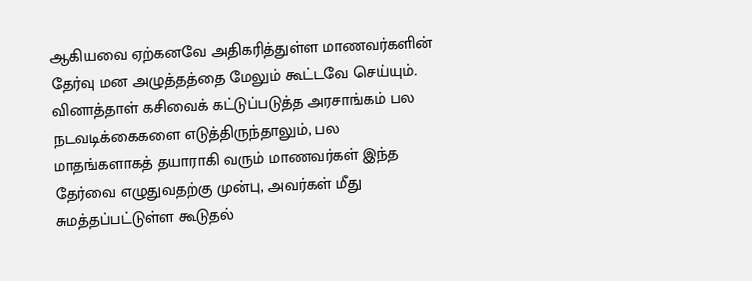ஆகியவை ஏற்கனவே அதிகரித்துள்ள மாணவர்களின் தேர்வு மன அழுத்தத்தை மேலும் கூட்டவே செய்யும்.
வினாத்தாள் கசிவைக் கட்டுப்படுத்த அரசாங்கம் பல நடவடிக்கைகளை எடுத்திருந்தாலும், பல மாதங்களாகத் தயாராகி வரும் மாணவர்கள் இந்த தேர்வை எழுதுவதற்கு முன்பு, அவர்கள் மீது சுமத்தப்பட்டுள்ள கூடுதல்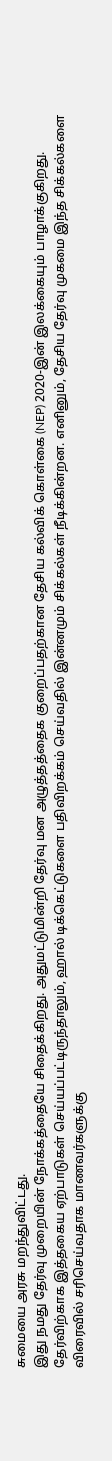சுமையை அரசு மறந்துவிட்டது.
இது நமது தேர்வு முறையின் நோக்கத்தையே சிதைக்கிறது. அதுமட்டுமின்றி தேர்வு மன அழுத்தத்தைக குறைப்பதற்கான தேசிய கல்விக் கொள்கை (NEP) 2020-இன் இலக்கையும் பாழாக்குகிறது. தேர்விற்காக இத்தகைய ஏற்பாடுகள் செய்யப்பட்டிருந்தாலும், ஹால் டிக்கெட்டுகளை பதிவிறக்கம் செய்வதில் இன்னமும் சிக்கல்கள் நீடிக்கின்றன. எனினும், தேசிய தேர்வு முகமை இந்த சிக்கல்களை விரைவில் சரிசெய்வதாக மாணவர்களுக்கு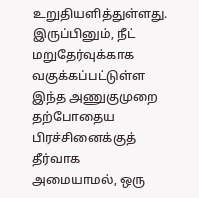உறுதியளித்துள்ளது. இருப்பினும், நீட் மறுதேர்வுக்காக வகுக்கப்பட்டுள்ள இந்த அணுகுமுறை தற்போதைய பிரச்சினைக்குத் தீர்வாக அமையாமல், ஒரு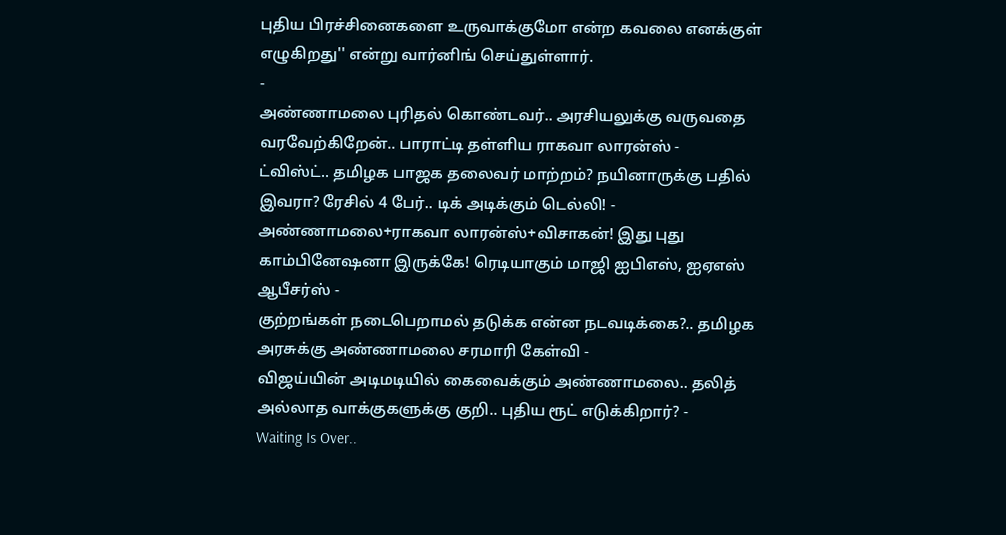புதிய பிரச்சினைகளை உருவாக்குமோ என்ற கவலை எனக்குள் எழுகிறது'' என்று வார்னிங் செய்துள்ளார்.
-
அண்ணாமலை புரிதல் கொண்டவர்.. அரசியலுக்கு வருவதை வரவேற்கிறேன்.. பாராட்டி தள்ளிய ராகவா லாரன்ஸ் -
ட்விஸ்ட்.. தமிழக பாஜக தலைவர் மாற்றம்? நயினாருக்கு பதில் இவரா? ரேசில் 4 பேர்.. டிக் அடிக்கும் டெல்லி! -
அண்ணாமலை+ராகவா லாரன்ஸ்+விசாகன்! இது புது காம்பினேஷனா இருக்கே! ரெடியாகும் மாஜி ஐபிஎஸ், ஐஏஎஸ் ஆபீசர்ஸ் -
குற்றங்கள் நடைபெறாமல் தடுக்க என்ன நடவடிக்கை?.. தமிழக அரசுக்கு அண்ணாமலை சரமாரி கேள்வி -
விஜய்யின் அடிமடியில் கைவைக்கும் அண்ணாமலை.. தலித் அல்லாத வாக்குகளுக்கு குறி.. புதிய ரூட் எடுக்கிறார்? -
Waiting Is Over..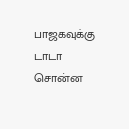பாஜகவுக்கு டாடா சொன்ன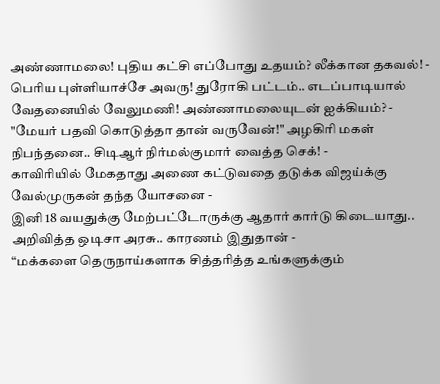அண்ணாமலை! புதிய கட்சி எப்போது உதயம்? லீக்கான தகவல்! -
பெரிய புள்ளியாச்சே அவரு! துரோகி பட்டம்.. எடப்பாடியால் வேதனையில் வேலுமணி! அண்ணாமலையுடன் ஐக்கியம்? -
"மேயர் பதவி கொடுத்தா தான் வருவேன்!" அழகிரி மகள் நிபந்தனை.. சிடிஆர் நிர்மல்குமார் வைத்த செக்! -
காவிரியில் மேகதாது அணை கட்டுவதை தடுக்க விஜய்க்கு வேல்முருகன் தந்த யோசனை -
இனி 18 வயதுக்கு மேற்பட்டோருக்கு ஆதார் கார்டு கிடையாது.. அறிவித்த ஒடிசா அரசு.. காரணம் இதுதான் -
“மக்களை தெருநாய்களாக சித்தரித்த உங்களுக்கும்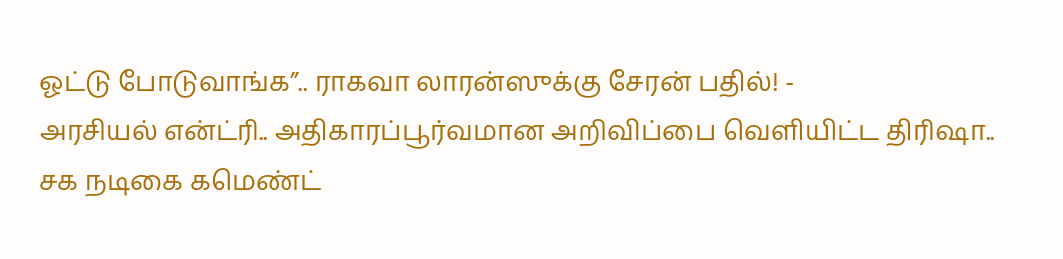ஓட்டு போடுவாங்க”.. ராகவா லாரன்ஸுக்கு சேரன் பதில்! -
அரசியல் என்ட்ரி.. அதிகாரப்பூர்வமான அறிவிப்பை வெளியிட்ட திரிஷா.. சக நடிகை கமெண்ட்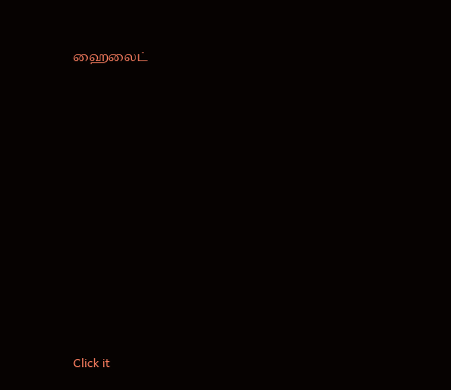ஹைலைட்












Click it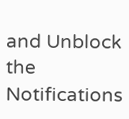and Unblock the Notifications